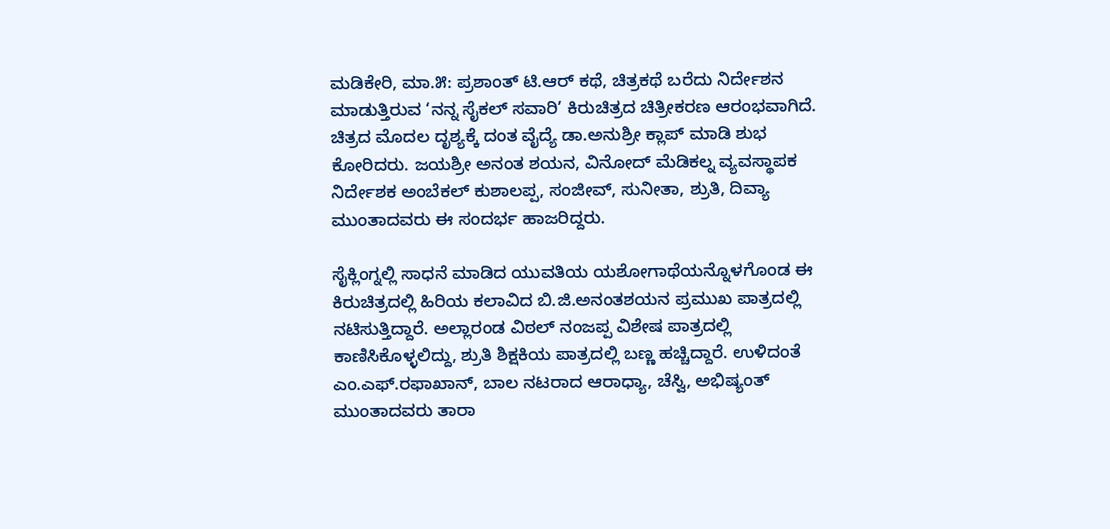ಮಡಿಕೇರಿ, ಮಾ.೫: ಪ್ರಶಾಂತ್ ಟಿ.ಆರ್ ಕಥೆ, ಚಿತ್ರಕಥೆ ಬರೆದು ನಿರ್ದೇಶನ ಮಾಡುತ್ತಿರುವ ‘ನನ್ನ ಸೈಕಲ್ ಸವಾರಿ’ ಕಿರುಚಿತ್ರದ ಚಿತ್ರೀಕರಣ ಆರಂಭವಾಗಿದೆ.
ಚಿತ್ರದ ಮೊದಲ ದೃಶ್ಯಕ್ಕೆ ದಂತ ವೈದ್ಯೆ ಡಾ.ಅನುಶ್ರೀ ಕ್ಲಾಪ್ ಮಾಡಿ ಶುಭ ಕೋರಿದರು. ಜಯಶ್ರೀ ಅನಂತ ಶಯನ, ವಿನೋದ್ ಮೆಡಿಕಲ್ನ ವ್ಯವಸ್ಥಾಪಕ ನಿರ್ದೇಶಕ ಅಂಬೆಕಲ್ ಕುಶಾಲಪ್ಪ, ಸಂಜೀವ್, ಸುನೀತಾ, ಶ್ರುತಿ, ದಿವ್ಯಾ ಮುಂತಾದವರು ಈ ಸಂದರ್ಭ ಹಾಜರಿದ್ದರು.

ಸೈಕ್ಲಿಂಗ್ನಲ್ಲಿ ಸಾಧನೆ ಮಾಡಿದ ಯುವತಿಯ ಯಶೋಗಾಥೆಯನ್ನೊಳಗೊಂಡ ಈ ಕಿರುಚಿತ್ರದಲ್ಲಿ ಹಿರಿಯ ಕಲಾವಿದ ಬಿ.ಜಿ.ಅನಂತಶಯನ ಪ್ರಮುಖ ಪಾತ್ರದಲ್ಲಿ ನಟಿಸುತ್ತಿದ್ದಾರೆ. ಅಲ್ಲಾರಂಡ ವಿಠಲ್ ನಂಜಪ್ಪ ವಿಶೇಷ ಪಾತ್ರದಲ್ಲಿ ಕಾಣಿಸಿಕೊಳ್ಳಲಿದ್ದು, ಶ್ರುತಿ ಶಿಕ್ಷಕಿಯ ಪಾತ್ರದಲ್ಲಿ ಬಣ್ಣ ಹಚ್ಚಿದ್ದಾರೆ. ಉಳಿದಂತೆ ಎಂ.ಎಫ್.ರಫಾಖಾನ್, ಬಾಲ ನಟರಾದ ಆರಾಧ್ಯಾ, ಚೆಸ್ವಿ, ಅಭಿಷ್ಯಂತ್ ಮುಂತಾದವರು ತಾರಾ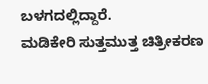ಬಳಗದಲ್ಲಿದ್ದಾರೆ.
ಮಡಿಕೇರಿ ಸುತ್ತಮುತ್ತ ಚಿತ್ರೀಕರಣ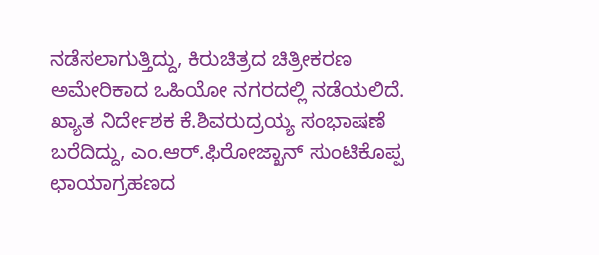ನಡೆಸಲಾಗುತ್ತಿದ್ದು, ಕಿರುಚಿತ್ರದ ಚಿತ್ರೀಕರಣ ಅಮೇರಿಕಾದ ಒಹಿಯೋ ನಗರದಲ್ಲಿ ನಡೆಯಲಿದೆ. ಖ್ಯಾತ ನಿರ್ದೇಶಕ ಕೆ.ಶಿವರುದ್ರಯ್ಯ ಸಂಭಾಷಣೆ ಬರೆದಿದ್ದು, ಎಂ.ಆರ್.ಫಿರೋಜ್ಖಾನ್ ಸುಂಟಿಕೊಪ್ಪ ಛಾಯಾಗ್ರಹಣದ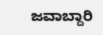ಜವಾಬ್ದಾರಿ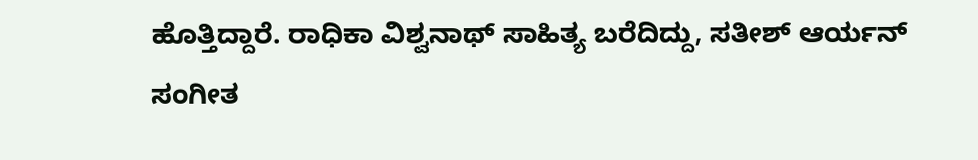ಹೊತ್ತಿದ್ದಾರೆ. ರಾಧಿಕಾ ವಿಶ್ವನಾಥ್ ಸಾಹಿತ್ಯ ಬರೆದಿದ್ದು, ಸತೀಶ್ ಆರ್ಯನ್ ಸಂಗೀತ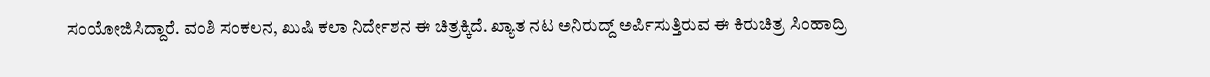ಸಂಯೋಜಿಸಿದ್ದಾರೆ. ವಂಶಿ ಸಂಕಲನ, ಖುಷಿ ಕಲಾ ನಿರ್ದೇಶನ ಈ ಚಿತ್ರಕ್ಕಿದೆ. ಖ್ಯಾತ ನಟ ಅನಿರುದ್ದ್ ಅರ್ಪಿಸುತ್ತಿರುವ ಈ ಕಿರುಚಿತ್ರ ಸಿಂಹಾದ್ರಿ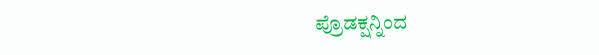ಪ್ರೊಡಕ್ಷನ್ನಿಂದ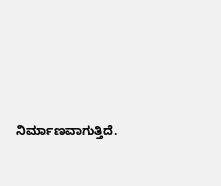ನಿರ್ಮಾಣವಾಗುತ್ತಿದೆ.